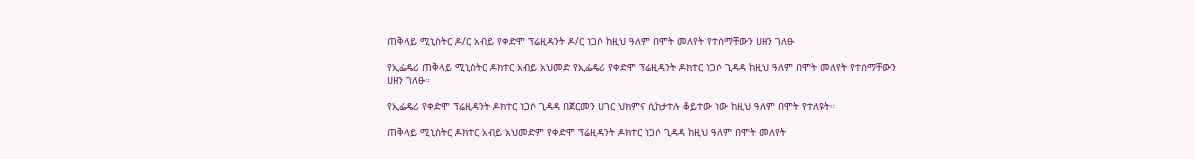ጠቅላይ ሚኒስትር ዶ/ር አብይ የቀድሞ ፕሬዚዳንት ዶ/ር ነጋሶ ከዚህ ዓለም በሞት መለየት የተሰማቸውን ሀዘን ገለፁ

የኢፌዴሪ ጠቅላይ ሚኒስትር ዶክተር አብይ አህመድ የኢፌዴሪ የቀድሞ ፕሬዚዳንት ዶክተር ነጋሶ ጊዳዳ ከዚህ ዓለም በሞት መለየት የተሰማቸውን ሀዘን ገለፁ።

የኢፌዴሪ የቀድሞ ፕሬዚዳንት ዶክተር ነጋሶ ጊዳዳ በጀርመን ሀገር ህክምና ሲከታተሉ ቆይተው ነው ከዚህ ዓለም በሞት የተለዩት።

ጠቅላይ ሚኒስትር ዶክተር አብይ አህመድም የቀድሞ ፕሬዚዳንት ዶክተር ነጋሶ ጊዳዳ ከዚህ ዓለም በሞት መለየት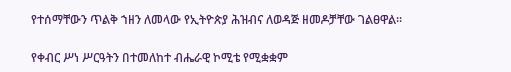የተሰማቸውን ጥልቅ ኀዘን ለመላው የኢትዮጵያ ሕዝብና ለወዳጅ ዘመዶቻቸው ገልፀዋል።

የቀብር ሥነ ሥርዓትን በተመለከተ ብሔራዊ ኮሚቴ የሚቋቋም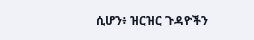ሲሆን፥ ዝርዝር ጉዳዮችን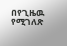በየጊዜዉ የሚገለጽ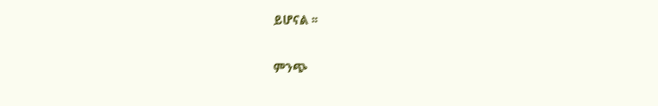ይሆናል ፡፡

ምንጭ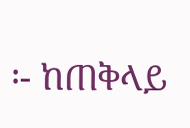፡- ከጠቅላይ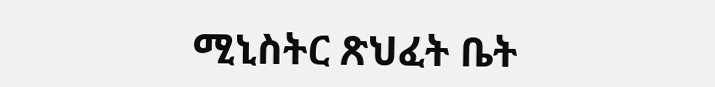ሚኒስትር ጽህፈት ቤት